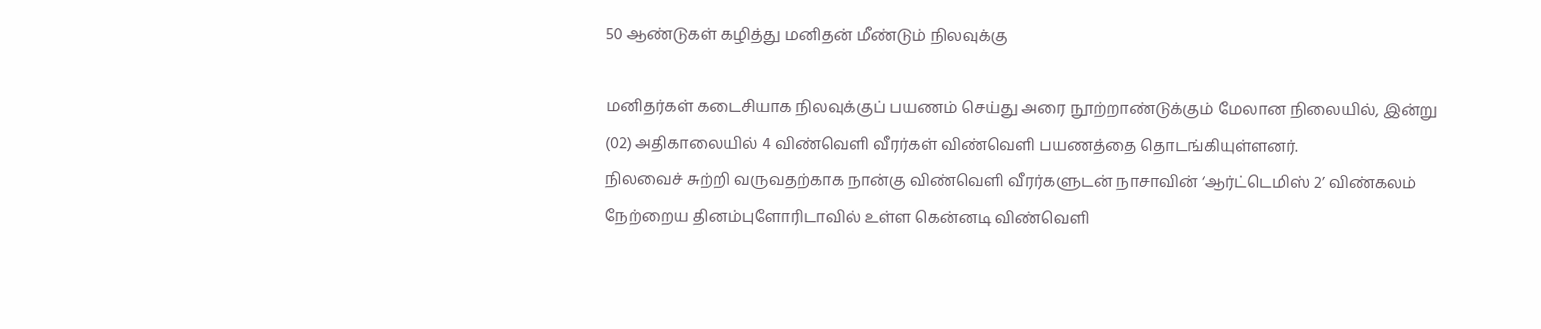50 ஆண்டுகள் கழித்து மனிதன் மீண்டும் நிலவுக்கு

மனிதர்கள் கடைசியாக நிலவுக்குப் பயணம் செய்து அரை நூற்றாண்டுக்கும் மேலான நிலையில், இன்று (02) அதிகாலையில் 4 விண்வெளி வீரர்கள் விண்வெளி பயணத்தை தொடங்கியுள்ளனர்.
நிலவைச் சுற்றி வருவதற்காக நான்கு விண்வெளி வீரர்களுடன் நாசாவின் ‘ஆர்ட்டெமிஸ் 2’ விண்கலம் நேற்றைய தினம்புளோரிடாவில் உள்ள கென்னடி விண்வெளி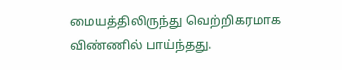மையத்திலிருந்து வெற்றிகரமாக விண்ணில் பாய்ந்தது.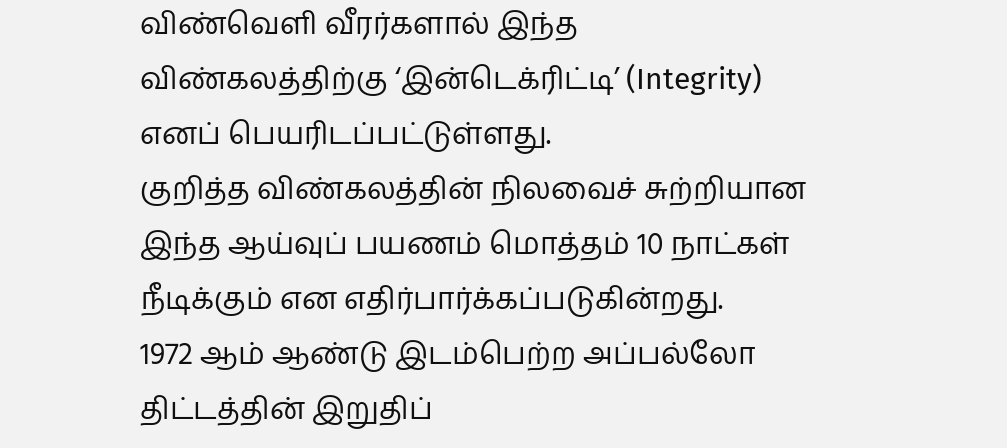விண்வெளி வீரர்களால் இந்த விண்கலத்திற்கு ‘இன்டெக்ரிட்டி’ (Integrity) எனப் பெயரிடப்பட்டுள்ளது.
குறித்த விண்கலத்தின் நிலவைச் சுற்றியான இந்த ஆய்வுப் பயணம் மொத்தம் 10 நாட்கள் நீடிக்கும் என எதிர்பார்க்கப்படுகின்றது.
1972 ஆம் ஆண்டு இடம்பெற்ற அப்பல்லோ திட்டத்தின் இறுதிப்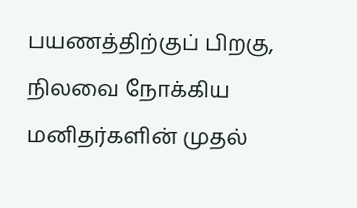பயணத்திற்குப் பிறகு, நிலவை நோக்கிய மனிதர்களின் முதல்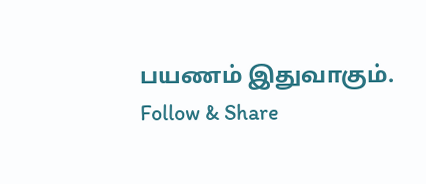பயணம் இதுவாகும்.
Follow & Share